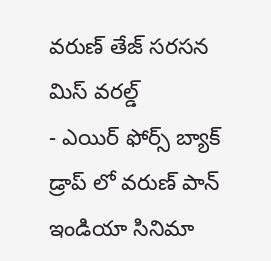వరుణ్ తేజ్ సరసన మిస్ వరల్డ్
- ఎయిర్ ఫోర్స్ బ్యాక్ డ్రాప్ లో వరుణ్ పాన్ ఇండియా సినిమా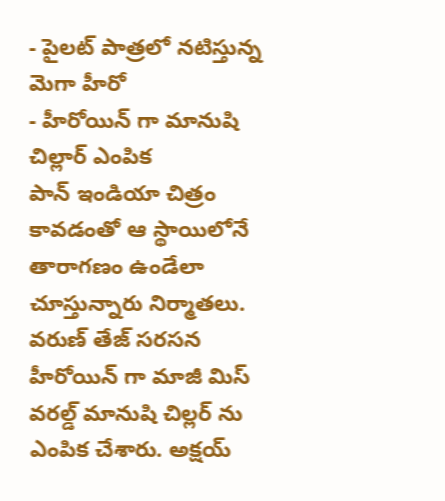- పైలట్ పాత్రలో నటిస్తున్న మెగా హీరో
- హీరోయిన్ గా మానుషి చిల్లార్ ఎంపిక
పాన్ ఇండియా చిత్రం కావడంతో ఆ స్థాయిలోనే తారాగణం ఉండేలా చూస్తున్నారు నిర్మాతలు. వరుణ్ తేజ్ సరసన హీరోయిన్ గా మాజీ మిస్ వరల్డ్ మానుషి చిల్లర్ ను ఎంపిక చేశారు. అక్షయ్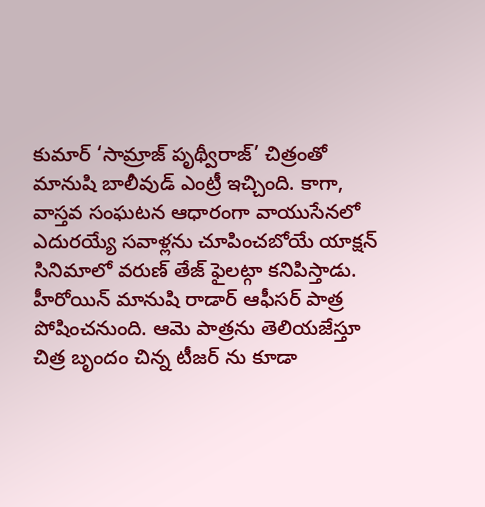కుమార్ ‘సామ్రాజ్ పృథ్వీరాజ్’ చిత్రంతో మానుషి బాలీవుడ్ ఎంట్రీ ఇచ్చింది. కాగా, వాస్తవ సంఘటన ఆధారంగా వాయుసేనలో ఎదురయ్యే సవాళ్లను చూపించబోయే యాక్షన్ సినిమాలో వరుణ్ తేజ్ ఫైలట్గా కనిపిస్తాడు. హీరోయిన్ మానుషి రాడార్ ఆఫీసర్ పాత్ర పోషించనుంది. ఆమె పాత్రను తెలియజేస్తూ చిత్ర బృందం చిన్న టీజర్ ను కూడా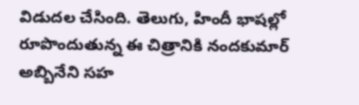విడుదల చేసింది. తెలుగు, హిందీ భాషల్లో రూపొందుతున్న ఈ చిత్రానికి నందకుమార్ అబ్బినేని సహ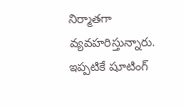నిర్మాతగా వ్యవహరిస్తున్నారు. ఇప్పటికే షూటింగ్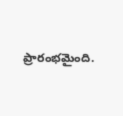ప్రారంభమైంది.